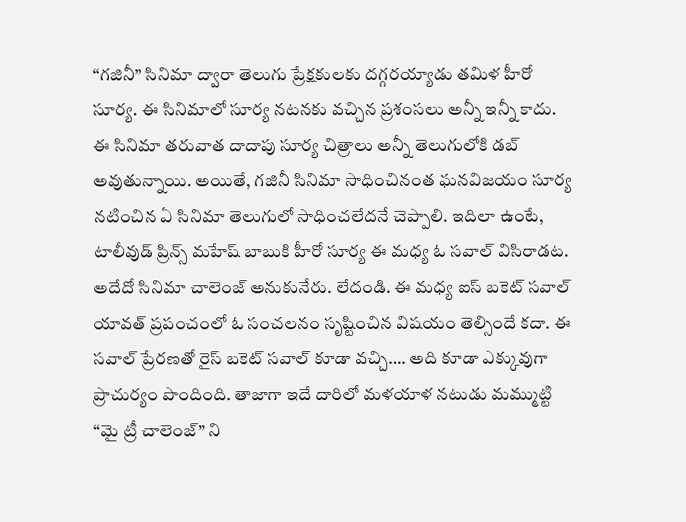“గజినీ” సినిమా ద్వారా తెలుగు ప్రేక్షకులకు దగ్గరయ్యాడు తమిళ హీరో సూర్య. ఈ సినిమాలో సూర్య నటనకు వచ్చిన ప్రశంసలు అన్నీ ఇన్నీ కాదు. ఈ సినిమా తరువాత దాదాపు సూర్య చిత్రాలు అన్నీ తెలుగులోకి డబ్ అవుతున్నాయి. అయితే, గజినీ సినిమా సాధించినంత ఘనవిజయం సూర్య నటించిన ఏ సినిమా తెలుగులో సాధించలేదనే చెప్పాలి. ఇదిలా ఉంటే, టాలీవుడ్ ప్రిన్స్ మహేష్ బాబుకి హీరో సూర్య ఈ మధ్య ఓ సవాల్ విసిరాడట.
అదేదో సినిమా చాలెంజ్ అనుకునేరు. లేదండి. ఈ మధ్య ఐస్ బకెట్ సవాల్ యావత్ ప్రపంచంలో ఓ సంచలనం సృష్టించిన విషయం తెల్సిందే కదా. ఈ సవాల్ ప్రేరణతో రైస్ బకెట్ సవాల్ కూడా వచ్చి…. అది కూడా ఎక్కువుగా ప్రాచుర్యం పొందింది. తాజాగా ఇదే దారిలో మళయాళ నటుడు మమ్ముట్టి “మై ట్రీ చాలెంజ్” ని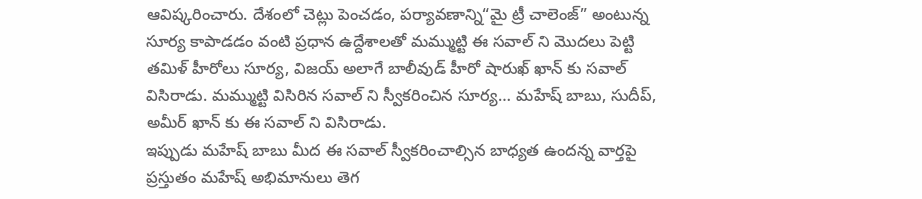ఆవిష్కరించారు. దేశంలో చెట్లు పెంచడం, పర్యావణాన్ని“మై ట్రీ చాలెంజ్” అంటున్న సూర్య కాపాడడం వంటి ప్రధాన ఉద్దేశాలతో మమ్ముట్టి ఈ సవాల్ ని మొదలు పెట్టి తమిళ్ హీరోలు సూర్య, విజయ్ అలాగే బాలీవుడ్ హీరో షారుఖ్ ఖాన్ కు సవాల్ విసిరాడు. మమ్ముట్టి విసిరిన సవాల్ ని స్వీకరించిన సూర్య… మహేష్ బాబు, సుదీప్, అమీర్ ఖాన్ కు ఈ సవాల్ ని విసిరాడు.
ఇప్పుడు మహేష్ బాబు మీద ఈ సవాల్ స్వీకరించాల్సిన బాధ్యత ఉందన్న వార్తపై ప్రస్తుతం మహేష్ అభిమానులు తెగ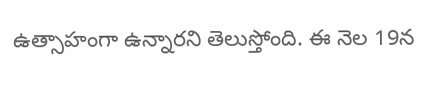ఉత్సాహంగా ఉన్నారని తెలుస్తోంది. ఈ నెల 19న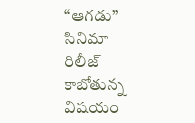“ఆగడు” సినిమా రిలీజ్ కాబోతున్న విషయం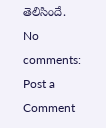తెలిసిందే.
No comments:
Post a Comment